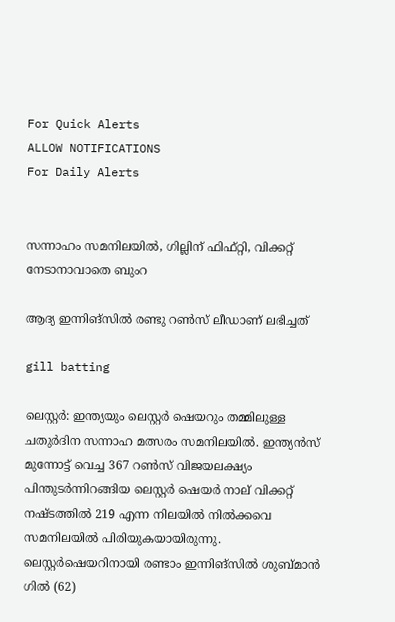For Quick Alerts
ALLOW NOTIFICATIONS
For Daily Alerts


സന്നാഹം സമനിലയില്‍, ഗില്ലിന് ഫിഫ്റ്റി, വിക്കറ്റ് നേടാനാവാതെ ബുംറ

ആദ്യ ഇന്നിങ്‌സില്‍ രണ്ടു റണ്‍സ് ലീഡാണ് ലഭിച്ചത്

gill batting

ലെസ്റ്റര്‍: ഇന്ത്യയും ലെസ്റ്റര്‍ ഷെയറും തമ്മിലുള്ള ചതുര്‍ദിന സന്നാഹ മത്സരം സമനിലയില്‍. ഇന്ത്യന്‍സ് മുന്നോട്ട് വെച്ച 367 റണ്‍സ് വിജയലക്ഷ്യം പിന്തുടര്‍ന്നിറങ്ങിയ ലെസ്റ്റര്‍ ഷെയര്‍ നാല് വിക്കറ്റ് നഷ്ടത്തില്‍ 219 എന്ന നിലയില്‍ നില്‍ക്കവെ സമനിലയില്‍ പിരിയുകയായിരുന്നു. ലെസ്റ്റര്‍ഷെയറിനായി രണ്ടാം ഇന്നിങ്‌സില്‍ ശുബ്മാന്‍ ഗില്‍ (62)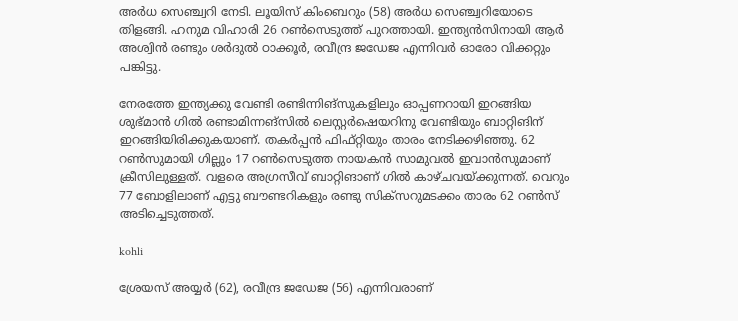അര്‍ധ സെഞ്ച്വറി നേടി. ലൂയിസ് കിംബെറും (58) അര്‍ധ സെഞ്ച്വറിയോടെ തിളങ്ങി. ഹനുമ വിഹാരി 26 റണ്‍സെടുത്ത് പുറത്തായി. ഇന്ത്യന്‍സിനായി ആര്‍ അശ്വിന്‍ രണ്ടും ശര്‍ദുല്‍ ഠാക്കൂര്‍, രവീന്ദ്ര ജഡേജ എന്നിവര്‍ ഓരോ വിക്കറ്റും പങ്കിട്ടു.

നേരത്തേ ഇന്ത്യക്കു വേണ്ടി രണ്ടിന്നിങ്‌സുകളിലും ഓപ്പണറായി ഇറങ്ങിയ ശുഭ്മാന്‍ ഗില്‍ രണ്ടാമിന്നങ്‌സില്‍ ലെസ്റ്റര്‍ഷെയറിനു വേണ്ടിയും ബാറ്റിങിന് ഇറങ്ങിയിരിക്കുകയാണ്. തകര്‍പ്പന്‍ ഫിഫ്റ്റിയും താരം നേടിക്കഴിഞ്ഞു. 62 റണ്‍സുമായി ഗില്ലും 17 റണ്‍സെടുത്ത നായകന്‍ സാമുവല്‍ ഇവാന്‍സുമാണ് ക്രീസിലുള്ളത്. വളരെ അഗ്രസീവ് ബാറ്റിങാണ് ഗില്‍ കാഴ്ചവയ്ക്കുന്നത്. വെറും 77 ബോളിലാണ് എട്ടു ബൗണ്ടറികളും രണ്ടു സിക്‌സറുമടക്കം താരം 62 റണ്‍സ് അടിച്ചെടുത്തത്.

kohli

ശ്രേയസ് അയ്യര്‍ (62), രവീന്ദ്ര ജഡേജ (56) എന്നിവരാണ്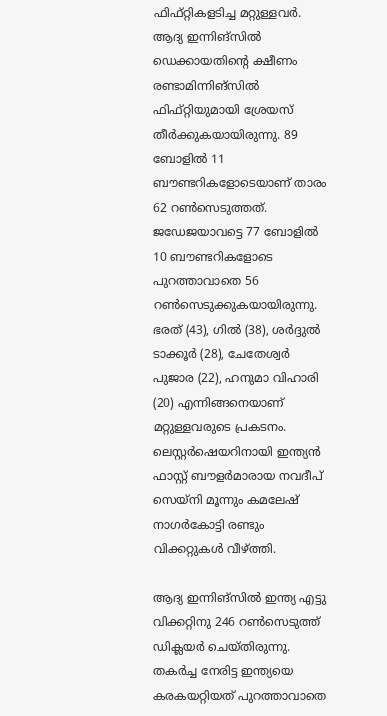ഫിഫ്റ്റികളടിച്ച മറ്റുള്ളവര്‍. ആദ്യ ഇന്നിങ്‌സില്‍ ഡെക്കായതിന്റെ ക്ഷീണം രണ്ടാമിന്നിങ്‌സില്‍ ഫിഫ്റ്റിയുമായി ശ്രേയസ് തീര്‍ക്കുകയായിരുന്നു. 89 ബോളില്‍ 11 ബൗണ്ടറികളോടെയാണ് താരം 62 റണ്‍സെടുത്തത്. ജഡേജയാവട്ടെ 77 ബോളില്‍ 10 ബൗണ്ടറികളോടെ പുറത്താവാതെ 56 റണ്‍സെടുക്കുകയായിരുന്നു. ഭരത് (43), ഗില്‍ (38), ശര്‍ദ്ദുല്‍ ടാക്കൂര്‍ (28), ചേതേശ്വര്‍ പുജാര (22), ഹനുമാ വിഹാരി (20) എന്നിങ്ങനെയാണ് മറ്റുള്ളവരുടെ പ്രകടനം. ലെസ്റ്റര്‍ഷെയറിനായി ഇന്ത്യന്‍ ഫാസ്റ്റ് ബൗളര്‍മാരായ നവദീപ് സെയ്‌നി മൂന്നും കമലേഷ് നാഗര്‍കോട്ടി രണ്ടും വിക്കറ്റുകള്‍ വീഴ്ത്തി.

ആദ്യ ഇന്നിങ്‌സില്‍ ഇന്ത്യ എട്ടു വിക്കറ്റിനു 246 റണ്‍സെടുത്ത് ഡിക്ലയര്‍ ചെയ്തിരുന്നു. തകര്‍ച്ച നേരിട്ട ഇന്ത്യയെ കരകയറ്റിയത് പുറത്താവാതെ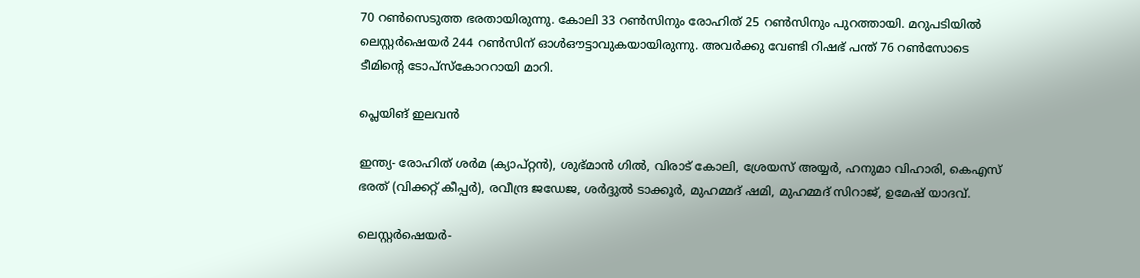70 റണ്‍സെടുത്ത ഭരതായിരുന്നു. കോലി 33 റണ്‍സിനും രോഹിത് 25 റണ്‍സിനും പുറത്തായി. മറുപടിയില്‍ ലെസ്റ്റര്‍ഷെയര്‍ 244 റണ്‍സിന് ഓള്‍ഔട്ടാവുകയായിരുന്നു. അവര്‍ക്കു വേണ്ടി റിഷഭ് പന്ത് 76 റണ്‍സോടെ ടീമിന്റെ ടോപ്‌സ്‌കോററായി മാറി.

പ്ലെയിങ് ഇലവന്‍

ഇന്ത്യ- രോഹിത് ശര്‍മ (ക്യാപ്റ്റന്‍), ശുഭ്മാന്‍ ഗില്‍, വിരാട് കോലി, ശ്രേയസ് അയ്യര്‍, ഹനുമാ വിഹാരി, കെഎസ് ഭരത് (വിക്കറ്റ് കീപ്പര്‍), രവീന്ദ്ര ജഡേജ, ശര്‍ദ്ദുല്‍ ടാക്കൂര്‍, മുഹമ്മദ് ഷമി, മുഹമ്മദ് സിറാജ്, ഉമേഷ് യാദവ്.

ലെസ്റ്റര്‍ഷെയര്‍-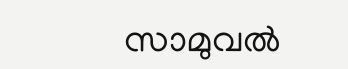സാമുവല്‍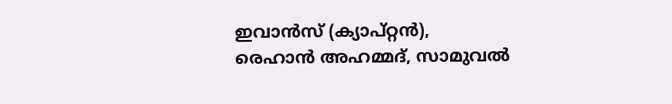ഇവാന്‍സ് (ക്യാപ്റ്റന്‍), രെഹാന്‍ അഹമ്മദ്, സാമുവല്‍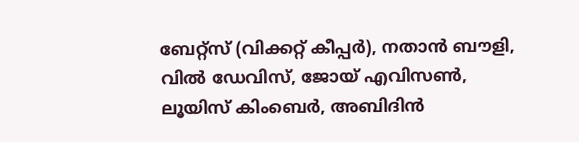ബേറ്റ്സ് (വിക്കറ്റ് കീപ്പര്‍), നതാന്‍ ബൗളി, വില്‍ ഡേവിസ്, ജോയ് എവിസണ്‍, ലൂയിസ് കിംബെര്‍, അബിദിന്‍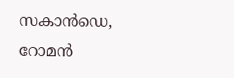സകാന്‍ഡെ, റോമന്‍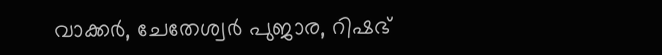വാക്കര്‍, ചേതേശ്വര്‍ പുജാര, റിഷഭ്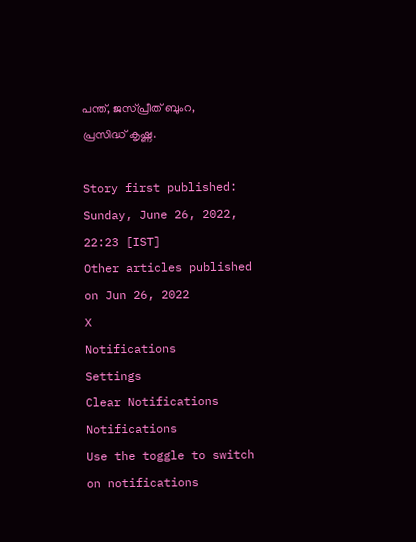പന്ത്, ജസ്പ്രീത് ബുംറ, പ്രസിദ്ധ് കൃഷ്ണ.

Story first published: Sunday, June 26, 2022, 22:23 [IST]
Other articles published on Jun 26, 2022
X
Notifications
Settings
Clear Notifications
Notifications
Use the toggle to switch on notifications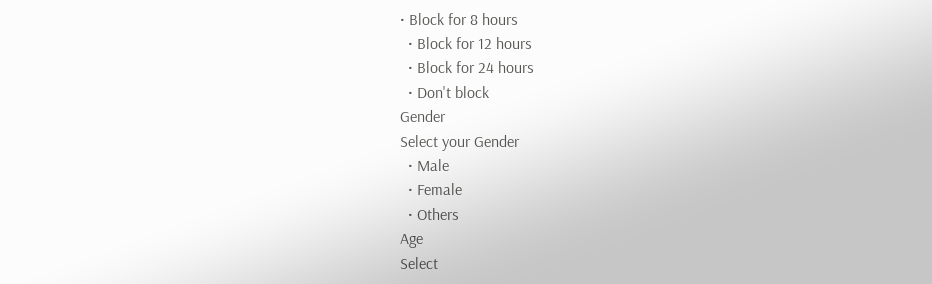• Block for 8 hours
  • Block for 12 hours
  • Block for 24 hours
  • Don't block
Gender
Select your Gender
  • Male
  • Female
  • Others
Age
Select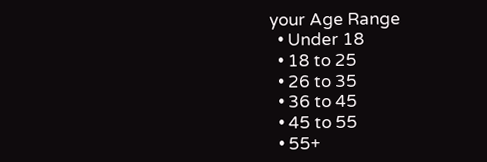your Age Range
  • Under 18
  • 18 to 25
  • 26 to 35
  • 36 to 45
  • 45 to 55
  • 55+